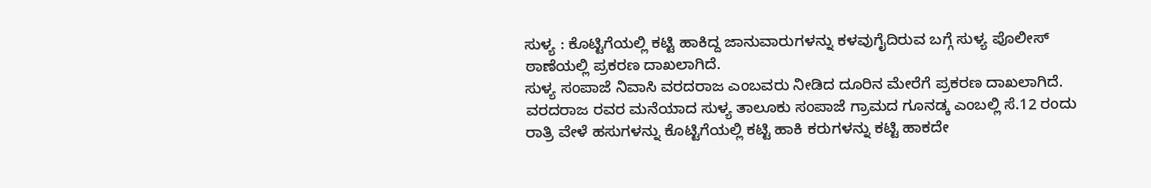ಸುಳ್ಯ : ಕೊಟ್ಟಿಗೆಯಲ್ಲಿ ಕಟ್ಟಿ ಹಾಕಿದ್ದ ಜಾನುವಾರುಗಳನ್ನು ಕಳವುಗೈದಿರುವ ಬಗ್ಗೆ ಸುಳ್ಯ ಪೊಲೀಸ್ ಠಾಣೆಯಲ್ಲಿ ಪ್ರಕರಣ ದಾಖಲಾಗಿದೆ.
ಸುಳ್ಯ ಸಂಪಾಜೆ ನಿವಾಸಿ ವರದರಾಜ ಎಂಬವರು ನೀಡಿದ ದೂರಿನ ಮೇರೆಗೆ ಪ್ರಕರಣ ದಾಖಲಾಗಿದೆ.
ವರದರಾಜ ರವರ ಮನೆಯಾದ ಸುಳ್ಯ ತಾಲೂಕು ಸಂಪಾಜೆ ಗ್ರಾಮದ ಗೂನಡ್ಕ ಎಂಬಲ್ಲಿ ಸೆ.12 ರಂದು ರಾತ್ರಿ ವೇಳೆ ಹಸುಗಳನ್ನು ಕೊಟ್ಟಿಗೆಯಲ್ಲಿ ಕಟ್ಟಿ ಹಾಕಿ ಕರುಗಳನ್ನು ಕಟ್ಟಿ ಹಾಕದೇ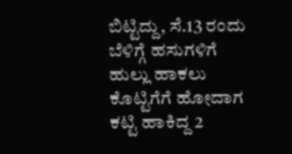ಬಿಟ್ಟಿದ್ದು, ಸೆ.13 ರಂದು ಬೆಳಿಗ್ಗೆ ಹಸುಗಳಿಗೆ ಹುಲ್ಲು ಹಾಕಲು ಕೊಟ್ಟಿಗೆಗೆ ಹೋದಾಗ ಕಟ್ಟಿ ಹಾಕಿದ್ದ 2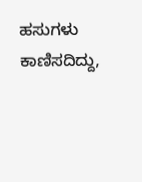ಹಸುಗಳು ಕಾಣಿಸದಿದ್ದು,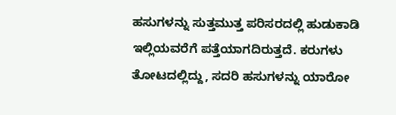ಹಸುಗಳನ್ನು ಸುತ್ತಮುತ್ತ ಪರಿಸರದಲ್ಲಿ ಹುಡುಕಾಡಿ ಇಲ್ಲಿಯವರೆಗೆ ಪತ್ತೆಯಾಗದಿರುತ್ತದೆ. ಕರುಗಳು ತೋಟದಲ್ಲಿದ್ದು, ಸದರಿ ಹಸುಗಳನ್ನು ಯಾರೋ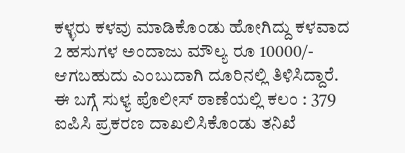ಕಳ್ಳರು ಕಳವು ಮಾಡಿಕೊಂಡು ಹೋಗಿದ್ದು ಕಳವಾದ 2 ಹಸುಗಳ ಅಂದಾಜು ಮೌಲ್ಯ ರೂ 10000/- ಆಗಬಹುದು ಎಂಬುದಾಗಿ ದೂರಿನಲ್ಲಿ ತಿಳಿಸಿದ್ದಾರೆ.
ಈ ಬಗ್ಗೆ ಸುಳ್ಯ ಪೊಲೀಸ್ ಠಾಣೆಯಲ್ಲಿ ಕಲಂ : 379 ಐಪಿಸಿ ಪ್ರಕರಣ ದಾಖಲಿಸಿಕೊಂಡು ತನಿಖೆ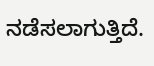ನಡೆಸಲಾಗುತ್ತಿದೆ.